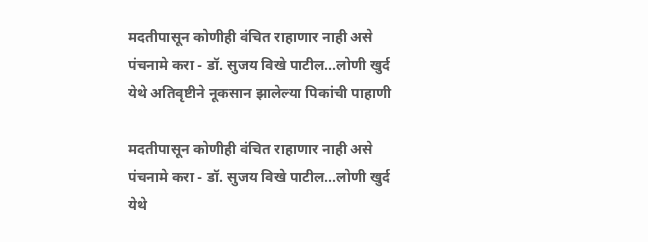मदतीपासून कोणीही वंचित राहाणार नाही असे पंचनामे करा - डॉ. सुजय विखे पाटील...लोणी खुर्द येथे अतिवृष्टीने नूकसान झालेल्या पिकांची पाहाणी

मदतीपासून कोणीही वंचित राहाणार नाही असे पंचनामे करा - डॉ. सुजय विखे पाटील...लोणी खुर्द येथे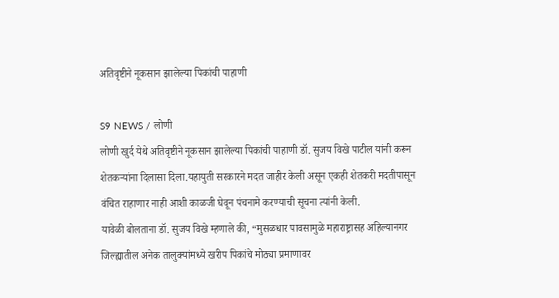अतिवृष्टीने नूकसान झालेल्या पिकांची पाहाणी

S9 NEWS / लोणी
लोणी खुर्द येथे अतिवृष्टीने नूकसान झालेल्या पिकांची पाहाणी डॉ. सुजय विखे पाटील यांनी करून शेतकऱ्यांना दिलासा दिला.यहायुती सरकारने मदत जाहीर केली असून एकही शेतकरी मदतीपासून वंचित राहाणार नाही आशी काळजी घेवून पंचनामे करण्याची सूचना त्यांनी केली.
यावेळी बोलताना डॉ. सुजय विखे म्हणाले की, “मुसळधार पावसामुळे महाराष्ट्रासह अहिल्यानगर जिल्ह्यातील अनेक तालुक्यांमध्ये खरीप पिकांचे मोठ्या प्रमाणावर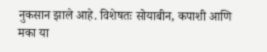नुकसान झाले आहे. विशेषतः सोयाबीन, कपाशी आणि मका या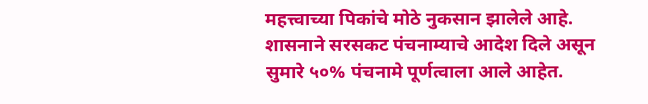महत्त्वाच्या पिकांचे मोठे नुकसान झालेले आहे. शासनाने सरसकट पंचनाम्याचे आदेश दिले असून सुमारे ५०% पंचनामे पूर्णत्वाला आले आहेत.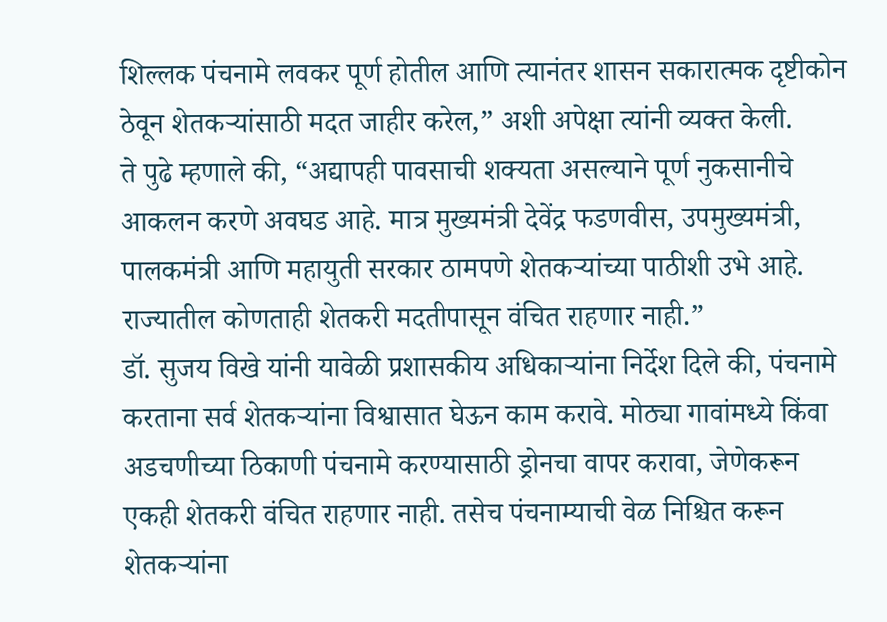शिल्लक पंचनामे लवकर पूर्ण होतील आणि त्यानंतर शासन सकारात्मक दृष्टीकोन ठेवून शेतकऱ्यांसाठी मदत जाहीर करेल,” अशी अपेक्षा त्यांनी व्यक्त केली.
ते पुढे म्हणाले की, “अद्यापही पावसाची शक्यता असल्याने पूर्ण नुकसानीचे आकलन करणे अवघड आहे. मात्र मुख्यमंत्री देवेंद्र फडणवीस, उपमुख्यमंत्री, पालकमंत्री आणि महायुती सरकार ठामपणे शेतकऱ्यांच्या पाठीशी उभे आहे. राज्यातील कोणताही शेतकरी मदतीपासून वंचित राहणार नाही.”
डॉ. सुजय विखे यांनी यावेळी प्रशासकीय अधिकाऱ्यांना निर्देश दिले की, पंचनामे करताना सर्व शेतकऱ्यांना विश्वासात घेऊन काम करावे. मोठ्या गावांमध्ये किंवा अडचणीच्या ठिकाणी पंचनामे करण्यासाठी ड्रोनचा वापर करावा, जेणेकरून एकही शेतकरी वंचित राहणार नाही. तसेच पंचनाम्याची वेळ निश्चित करून शेतकऱ्यांना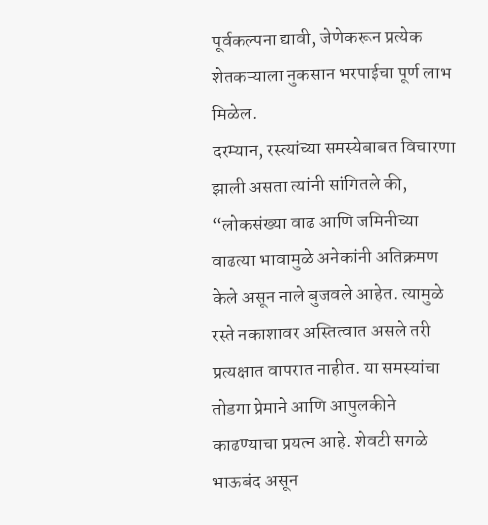पूर्वकल्पना द्यावी, जेणेकरून प्रत्येक शेतकऱ्याला नुकसान भरपाईचा पूर्ण लाभ मिळेल.
दरम्यान, रस्त्यांच्या समस्येबाबत विचारणा झाली असता त्यांनी सांगितले की, “लोकसंख्या वाढ आणि जमिनीच्या वाढत्या भावामुळे अनेकांनी अतिक्रमण केले असून नाले बुजवले आहेत. त्यामुळे रस्ते नकाशावर अस्तित्वात असले तरी प्रत्यक्षात वापरात नाहीत. या समस्यांचा तोडगा प्रेमाने आणि आपुलकीने काढण्याचा प्रयत्न आहे. शेवटी सगळे भाऊबंद असून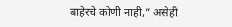बाहेरचे कोणी नाही,” असेही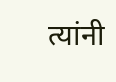त्यांनी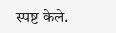स्पष्ट केले.